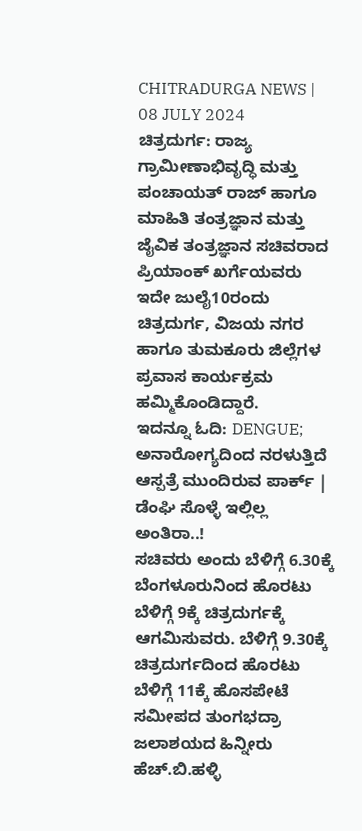CHITRADURGA NEWS | 08 JULY 2024
ಚಿತ್ರದುರ್ಗ: ರಾಜ್ಯ ಗ್ರಾಮೀಣಾಭಿವೃದ್ಧಿ ಮತ್ತು ಪಂಚಾಯತ್ ರಾಜ್ ಹಾಗೂ ಮಾಹಿತಿ ತಂತ್ರಜ್ಞಾನ ಮತ್ತು ಜೈವಿಕ ತಂತ್ರಜ್ಞಾನ ಸಚಿವರಾದ ಪ್ರಿಯಾಂಕ್ ಖರ್ಗೆಯವರು ಇದೇ ಜುಲೈ10ರಂದು ಚಿತ್ರದುರ್ಗ, ವಿಜಯ ನಗರ ಹಾಗೂ ತುಮಕೂರು ಜಿಲ್ಲೆಗಳ ಪ್ರವಾಸ ಕಾರ್ಯಕ್ರಮ ಹಮ್ಮಿಕೊಂಡಿದ್ದಾರೆ.
ಇದನ್ನೂ ಓದಿ: DENGUE; ಅನಾರೋಗ್ಯದಿಂದ ನರಳುತ್ತಿದೆ ಆಸ್ಪತ್ರೆ ಮುಂದಿರುವ ಪಾರ್ಕ್ | ಡೆಂಘಿ ಸೊಳ್ಳೆ ಇಲ್ಲಿಲ್ಲ ಅಂತಿರಾ..!
ಸಚಿವರು ಅಂದು ಬೆಳಿಗ್ಗೆ 6.30ಕ್ಕೆ ಬೆಂಗಳೂರುನಿಂದ ಹೊರಟು ಬೆಳಿಗ್ಗೆ 9ಕ್ಕೆ ಚಿತ್ರದುರ್ಗಕ್ಕೆ ಆಗಮಿಸುವರು. ಬೆಳಿಗ್ಗೆ 9.30ಕ್ಕೆ ಚಿತ್ರದುರ್ಗದಿಂದ ಹೊರಟು ಬೆಳಿಗ್ಗೆ 11ಕ್ಕೆ ಹೊಸಪೇಟೆ ಸಮೀಪದ ತುಂಗಭದ್ರಾ ಜಲಾಶಯದ ಹಿನ್ನೀರು ಹೆಚ್.ಬಿ.ಹಳ್ಳಿ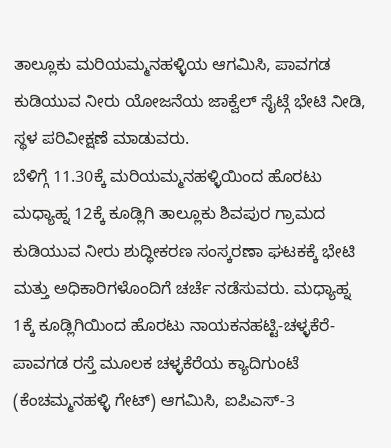ತಾಲ್ಲೂಕು ಮರಿಯಮ್ಮನಹಳ್ಳಿಯ ಆಗಮಿಸಿ, ಪಾವಗಡ ಕುಡಿಯುವ ನೀರು ಯೋಜನೆಯ ಜಾಕ್ವೆಲ್ ಸೈಟ್ಗೆ ಭೇಟಿ ನೀಡಿ, ಸ್ಥಳ ಪರಿವೀಕ್ಷಣೆ ಮಾಡುವರು.
ಬೆಳಿಗ್ಗೆ 11.30ಕ್ಕೆ ಮರಿಯಮ್ಮನಹಳ್ಳಿಯಿಂದ ಹೊರಟು ಮಧ್ಯಾಹ್ನ 12ಕ್ಕೆ ಕೂಡ್ಲಿಗಿ ತಾಲ್ಲೂಕು ಶಿವಪುರ ಗ್ರಾಮದ ಕುಡಿಯುವ ನೀರು ಶುದ್ಧೀಕರಣ ಸಂಸ್ಕರಣಾ ಘಟಕಕ್ಕೆ ಭೇಟಿ ಮತ್ತು ಅಧಿಕಾರಿಗಳೊಂದಿಗೆ ಚರ್ಚೆ ನಡೆಸುವರು. ಮಧ್ಯಾಹ್ನ 1ಕ್ಕೆ ಕೂಡ್ಲಿಗಿಯಿಂದ ಹೊರಟು ನಾಯಕನಹಟ್ಟಿ-ಚಳ್ಳಕೆರೆ-ಪಾವಗಡ ರಸ್ತೆ ಮೂಲಕ ಚಳ್ಳಕೆರೆಯ ಕ್ಯಾದಿಗುಂಟೆ (ಕೆಂಚಮ್ಮನಹಳ್ಳಿ ಗೇಟ್) ಆಗಮಿಸಿ, ಐಪಿಎಸ್-3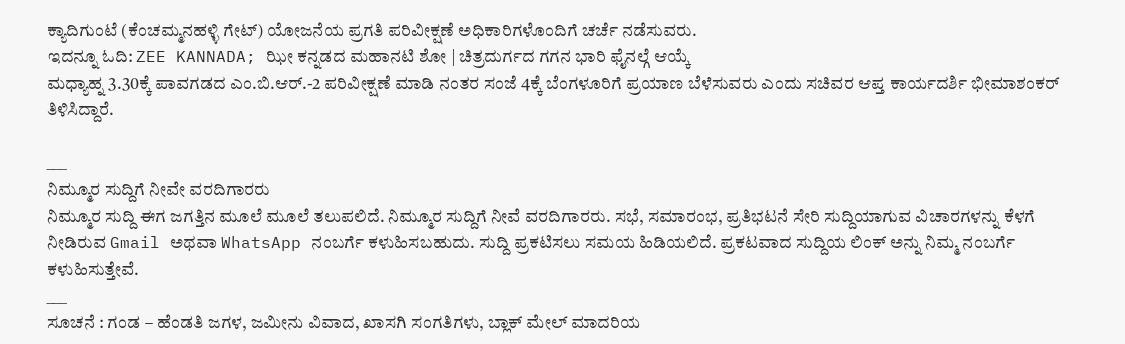ಕ್ಯಾದಿಗುಂಟೆ (ಕೆಂಚಮ್ಮನಹಳ್ಳಿ ಗೇಟ್) ಯೋಜನೆಯ ಪ್ರಗತಿ ಪರಿವೀಕ್ಷಣೆ ಅಧಿಕಾರಿಗಳೊಂದಿಗೆ ಚರ್ಚೆ ನಡೆಸುವರು.
ಇದನ್ನೂ ಓದಿ: ZEE KANNADA; ಝೀ ಕನ್ನಡದ ಮಹಾನಟಿ ಶೋ | ಚಿತ್ರದುರ್ಗದ ಗಗನ ಭಾರಿ ಫೈನಲ್ಗೆ ಆಯ್ಕೆ
ಮಧ್ಯಾಹ್ನ 3.30ಕ್ಕೆ ಪಾವಗಡದ ಎಂ.ಬಿ.ಆರ್.-2 ಪರಿವೀಕ್ಷಣೆ ಮಾಡಿ ನಂತರ ಸಂಜೆ 4ಕ್ಕೆ ಬೆಂಗಳೂರಿಗೆ ಪ್ರಯಾಣ ಬೆಳೆಸುವರು ಎಂದು ಸಚಿವರ ಆಪ್ತ ಕಾರ್ಯದರ್ಶಿ ಭೀಮಾಶಂಕರ್ ತಿಳಿಸಿದ್ದಾರೆ.

___
ನಿಮ್ಮೂರ ಸುದ್ದಿಗೆ ನೀವೇ ವರದಿಗಾರರು
ನಿಮ್ಮೂರ ಸುದ್ದಿ ಈಗ ಜಗತ್ತಿನ ಮೂಲೆ ಮೂಲೆ ತಲುಪಲಿದೆ. ನಿಮ್ಮೂರ ಸುದ್ದಿಗೆ ನೀವೆ ವರದಿಗಾರರು. ಸಭೆ, ಸಮಾರಂಭ, ಪ್ರತಿಭಟನೆ ಸೇರಿ ಸುದ್ದಿಯಾಗುವ ವಿಚಾರಗಳನ್ನು ಕೆಳಗೆ ನೀಡಿರುವ Gmail ಅಥವಾ WhatsApp ನಂಬರ್ಗೆ ಕಳುಹಿಸಬಹುದು. ಸುದ್ದಿ ಪ್ರಕಟಿಸಲು ಸಮಯ ಹಿಡಿಯಲಿದೆ. ಪ್ರಕಟವಾದ ಸುದ್ದಿಯ ಲಿಂಕ್ ಅನ್ನು ನಿಮ್ಮ ನಂಬರ್ಗೆ ಕಳುಹಿಸುತ್ತೇವೆ.
___
ಸೂಚನೆ : ಗಂಡ – ಹೆಂಡತಿ ಜಗಳ, ಜಮೀನು ವಿವಾದ, ಖಾಸಗಿ ಸಂಗತಿಗಳು, ಬ್ಲಾಕ್ ಮೇಲ್ ಮಾದರಿಯ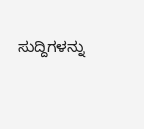ಸುದ್ದಿಗಳನ್ನು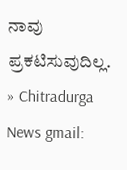ನಾವು ಪ್ರಕಟಿಸುವುದಿಲ್ಲ.
» Chitradurga News gmail: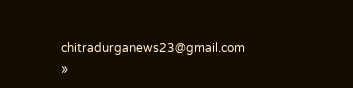chitradurganews23@gmail.com
»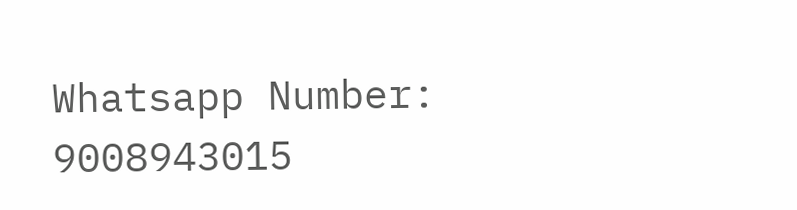Whatsapp Number: 9008943015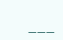___